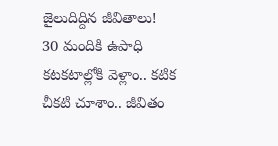జైలుదిద్దిన జీవితాలు!
30 మందికి ఉపాధి
కటకటాల్లోకి వెళ్లాం.. కటిక చీకటి చూశాం.. జీవితం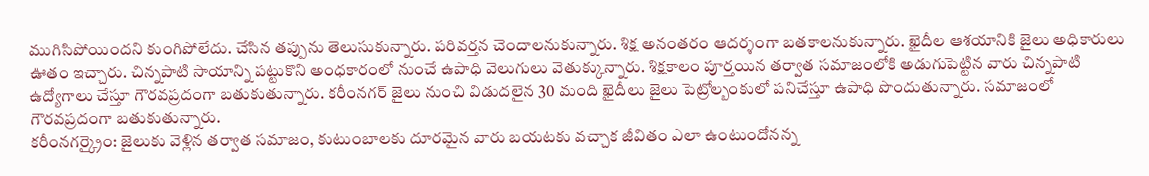ముగిసిపోయిందని కుంగిపోలేదు. చేసిన తప్పును తెలుసుకున్నారు. పరివర్తన చెందాలనుకున్నారు. శిక్ష అనంతరం ఆదర్శంగా బతకాలనుకున్నారు. ఖైదీల ఆశయానికి జైలు అధికారులు ఊతం ఇచ్చారు. చిన్నపాటి సాయాన్ని పట్టుకొని అంధకారంలో నుంచే ఉపాధి వెలుగులు వెతుక్కున్నారు. శిక్షకాలం పూర్తయిన తర్వాత సమాజంలోకి అడుగుపెట్టిన వారు చిన్నపాటి ఉద్యోగాలు చేస్తూ గౌరవప్రదంగా బతుకుతున్నారు. కరీంనగర్ జైలు నుంచి విడుదలైన 30 మంది ఖైదీలు జైలు పెట్రోల్బంకులో పనిచేస్తూ ఉపాధి పొందుతున్నారు. సమాజంలో
గౌరవప్రదంగా బతుకుతున్నారు.
కరీంనగర్క్రైం: జైలుకు వెళ్లిన తర్వాత సమాజం, కుటుంబాలకు దూరమైన వారు బయటకు వచ్చాక జీవితం ఎలా ఉంటుందోనన్న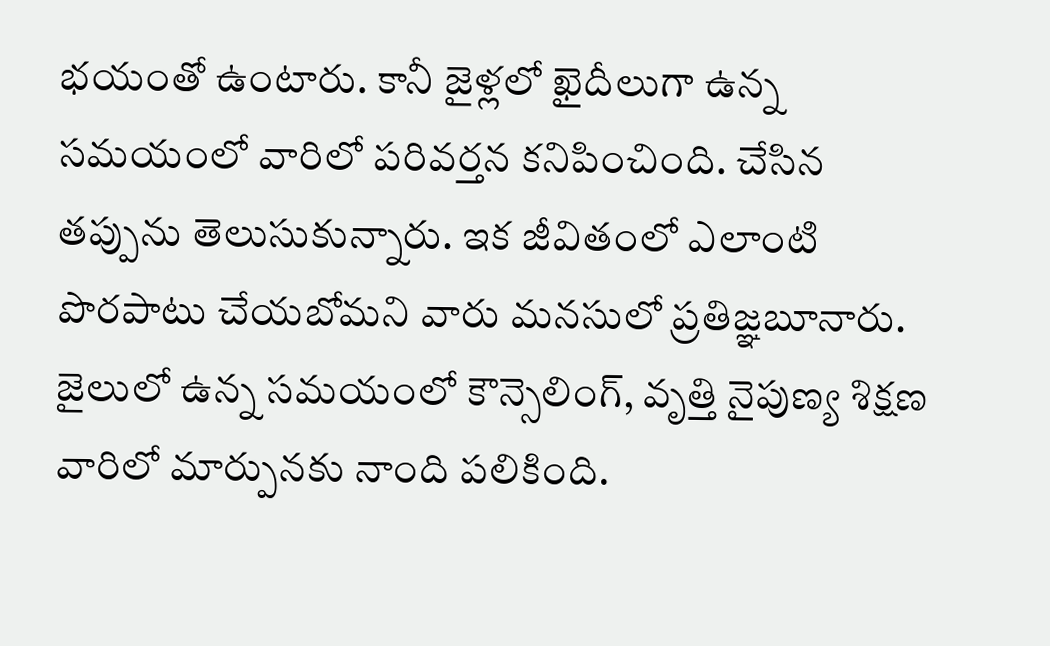భయంతో ఉంటారు. కానీ జైళ్లలో ఖైదీలుగా ఉన్న సమయంలో వారిలో పరివర్తన కనిపించింది. చేసిన తప్పును తెలుసుకున్నారు. ఇక జీవితంలో ఎలాంటి పొరపాటు చేయబోమని వారు మనసులో ప్రతిజ్ఞబూనారు. జైలులో ఉన్న సమయంలో కౌన్సెలింగ్, వృత్తి నైపుణ్య శిక్షణ వారిలో మార్పునకు నాంది పలికింది.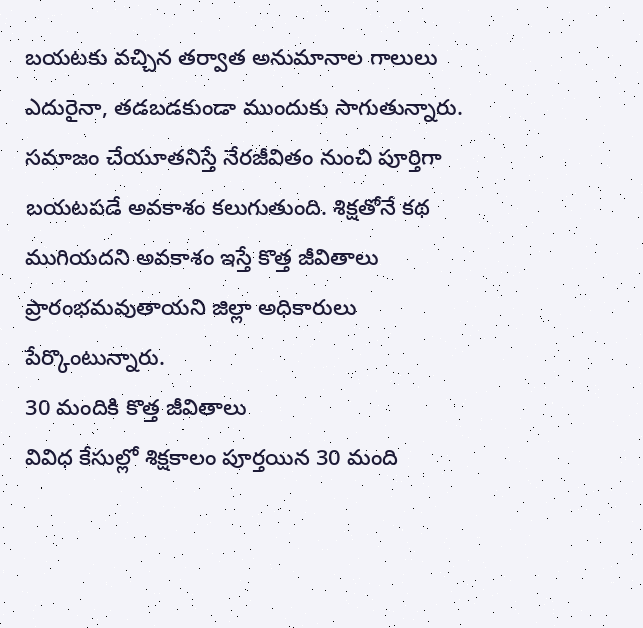బయటకు వచ్చిన తర్వాత అనుమానాల గాలులు ఎదురైనా, తడబడకుండా ముందుకు సాగుతున్నారు. సమాజం చేయూతనిస్తే నేరజీవితం నుంచి పూర్తిగా బయటపడే అవకాశం కలుగుతుంది. శిక్షతోనే కథ ముగియదని అవకాశం ఇస్తే కొత్త జీవితాలు ప్రారంభమవుతాయని జిల్లా అధికారులు పేర్కొంటున్నారు.
30 మందికి కొత్త జీవితాలు
వివిధ కేసుల్లో శిక్షకాలం పూర్తయిన 30 మంది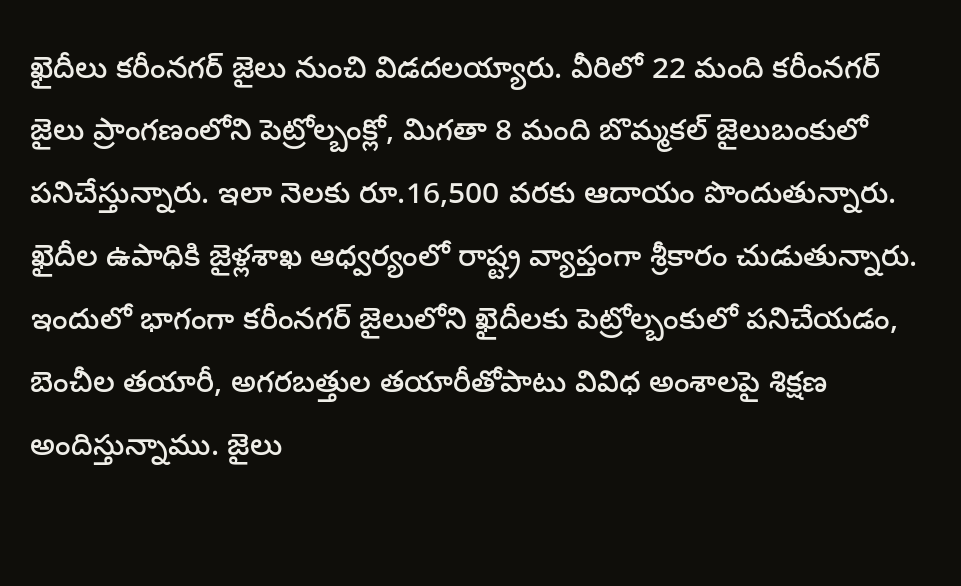ఖైదీలు కరీంనగర్ జైలు నుంచి విడదలయ్యారు. వీరిలో 22 మంది కరీంనగర్ జైలు ప్రాంగణంలోని పెట్రోల్బంక్లో, మిగతా 8 మంది బొమ్మకల్ జైలుబంకులో పనిచేస్తున్నారు. ఇలా నెలకు రూ.16,500 వరకు ఆదాయం పొందుతున్నారు.
ఖైదీల ఉపాధికి జైళ్లశాఖ ఆధ్వర్యంలో రాష్ట్ర వ్యాప్తంగా శ్రీకారం చుడుతున్నారు. ఇందులో భాగంగా కరీంనగర్ జైలులోని ఖైదీలకు పెట్రోల్బంకులో పనిచేయడం, బెంచీల తయారీ, అగరబత్తుల తయారీతోపాటు వివిధ అంశాలపై శిక్షణ అందిస్తున్నాము. జైలు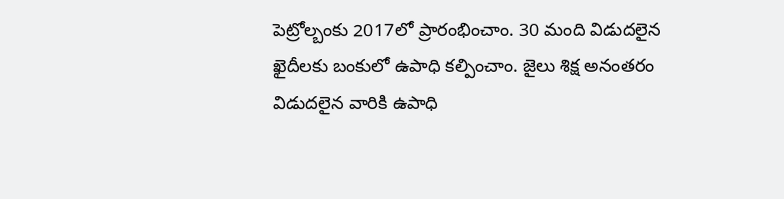పెట్రోల్బంకు 2017లో ప్రారంభించాం. 30 మంది విడుదలైన ఖైదీలకు బంకులో ఉపాధి కల్పించాం. జైలు శిక్ష అనంతరం విడుదలైన వారికి ఉపాధి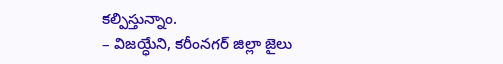కల్పిస్తున్నాం.
– విజయ్ధేని, కరీంనగర్ జిల్లా జైలు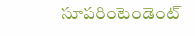సూపరింటెండెంట్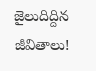జైలుదిద్దిన జీవితాలు!